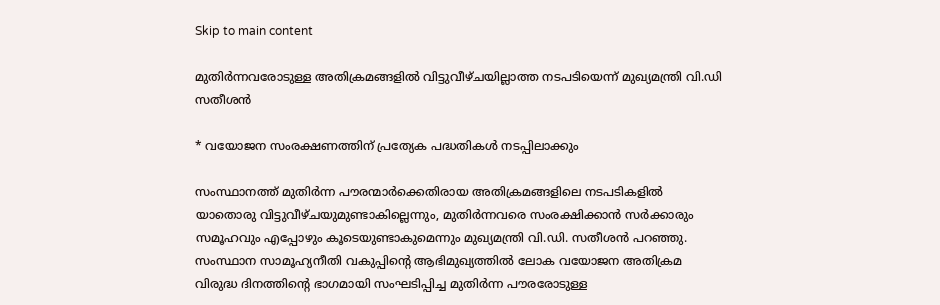Skip to main content

മുതിർന്നവരോടുള്ള അതിക്രമങ്ങളിൽ വിട്ടുവീഴ്ചയില്ലാത്ത നടപടിയെന്ന് മുഖ്യമന്ത്രി വി.ഡി സതീശൻ

* വയോജന സംരക്ഷണത്തിന് പ്രത്യേക പദ്ധതികൾ നടപ്പിലാക്കും

സംസ്ഥാനത്ത് മുതിർന്ന പൗരന്മാർക്കെതിരായ അതിക്രമങ്ങളിലെ നടപടികളിൽ യാതൊരു വിട്ടുവീഴ്ചയുമുണ്ടാകില്ലെന്നും, മുതിർന്നവരെ സംരക്ഷിക്കാൻ സർക്കാരും സമൂഹവും എപ്പോഴും കൂടെയുണ്ടാകുമെന്നും മുഖ്യമന്ത്രി വി.ഡി. സതീശൻ പറഞ്ഞു. സംസ്ഥാന സാമൂഹ്യനീതി വകുപ്പിന്റെ ആഭിമുഖ്യത്തിൽ ലോക വയോജന അതിക്രമ വിരുദ്ധ ദിനത്തിന്റെ ഭാഗമായി സംഘടിപ്പിച്ച മുതിർന്ന പൗരരോടുള്ള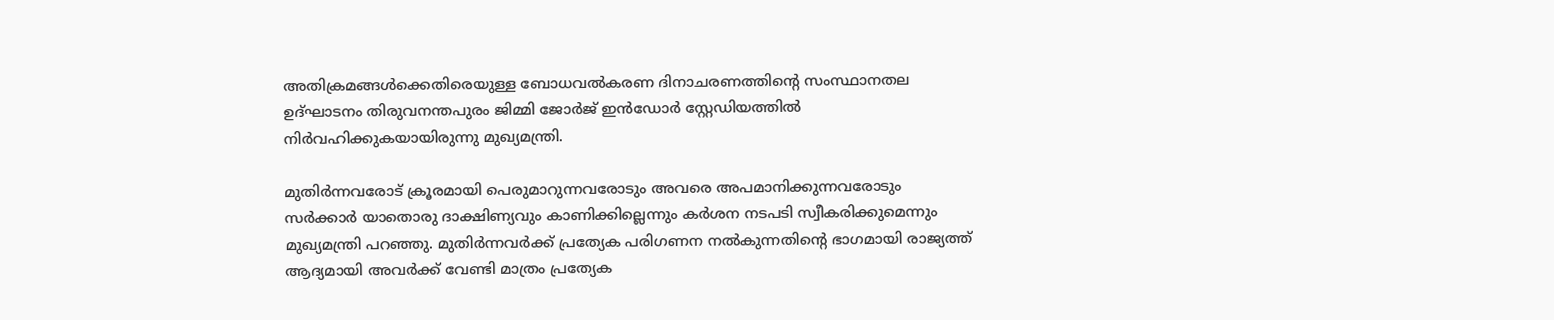അതിക്രമങ്ങൾക്കെതിരെയുള്ള ബോധവൽകരണ ദിനാചരണത്തിന്റെ സംസ്ഥാനതല ഉദ്ഘാടനം തിരുവനന്തപുരം ജിമ്മി ജോർജ് ഇൻഡോർ സ്റ്റേഡിയത്തിൽ നിർവഹിക്കുകയായിരുന്നു മുഖ്യമന്ത്രി.

മുതിർന്നവരോട് ക്രൂരമായി പെരുമാറുന്നവരോടും അവരെ അപമാനിക്കുന്നവരോടും സർക്കാർ യാതൊരു ദാക്ഷിണ്യവും കാണിക്കില്ലെന്നും കർശന നടപടി സ്വീകരിക്കുമെന്നും മുഖ്യമന്ത്രി പറഞ്ഞു. മുതിർന്നവർക്ക് പ്രത്യേക പരിഗണന നൽകുന്നതിന്റെ ഭാഗമായി രാജ്യത്ത് ആദ്യമായി അവർക്ക് വേണ്ടി മാത്രം പ്രത്യേക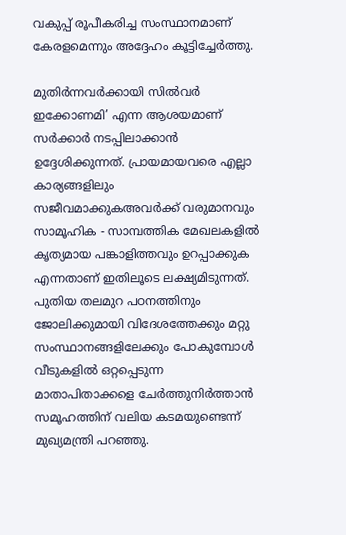വകുപ്പ് രൂപീകരിച്ച സംസ്ഥാനമാണ് കേരളമെന്നും അദ്ദേഹം കൂട്ടിച്ചേർത്തു.

മുതിർന്നവർക്കായി സിൽവർ ഇക്കോണമി’ എന്ന ആശയമാണ് സർക്കാർ നടപ്പിലാക്കാൻ ഉദ്ദേശിക്കുന്നത്. പ്രായമായവരെ എല്ലാ കാര്യങ്ങളിലും സജീവമാക്കുകഅവർക്ക് വരുമാനവും സാമൂഹിക - സാമ്പത്തിക മേഖലകളിൽ കൃത്യമായ പങ്കാളിത്തവും ഉറപ്പാക്കുക എന്നതാണ് ഇതിലൂടെ ലക്ഷ്യമിടുന്നത്. പുതിയ തലമുറ പഠനത്തിനും ജോലിക്കുമായി വിദേശത്തേക്കും മറ്റു സംസ്ഥാനങ്ങളിലേക്കും പോകുമ്പോൾ വീടുകളിൽ ഒറ്റപ്പെടുന്ന മാതാപിതാക്കളെ ചേർത്തുനിർത്താൻ സമൂഹത്തിന് വലിയ കടമയുണ്ടെന്ന് മുഖ്യമന്ത്രി പറഞ്ഞു.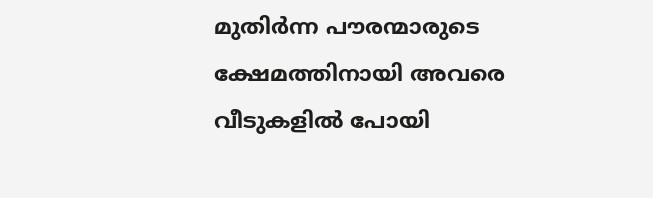മുതിർന്ന പൗരന്മാരുടെ ക്ഷേമത്തിനായി അവരെ വീടുകളിൽ പോയി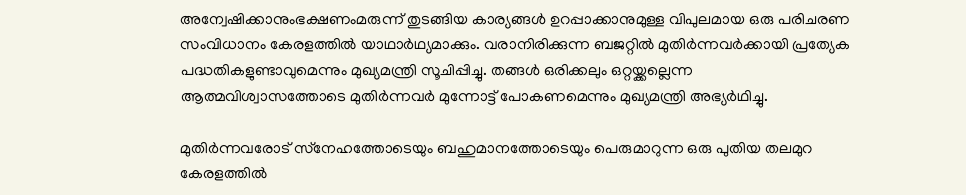അന്വേഷിക്കാനുംഭക്ഷണംമരുന്ന് തുടങ്ങിയ കാര്യങ്ങൾ ഉറപ്പാക്കാനുമുള്ള വിപുലമായ ഒരു പരിചരണ സംവിധാനം കേരളത്തിൽ യാഥാർഥ്യമാക്കും. വരാനിരിക്കുന്ന ബജറ്റിൽ മുതിർന്നവർക്കായി പ്രത്യേക പദ്ധതികളുണ്ടാവുമെന്നും മുഖ്യമന്ത്രി സൂചിപ്പിച്ചു. തങ്ങൾ ഒരിക്കലും ഒറ്റയ്ക്കല്ലെന്ന ആത്മവിശ്വാസത്തോടെ മുതിർന്നവർ മുന്നോട്ട് പോകണമെന്നും മുഖ്യമന്ത്രി അഭ്യർഥിച്ചു.

മുതിർന്നവരോട് സ്‌നേഹത്തോടെയും ബഹുമാനത്തോടെയും പെരുമാറുന്ന ഒരു പുതിയ തലമുറ കേരളത്തിൽ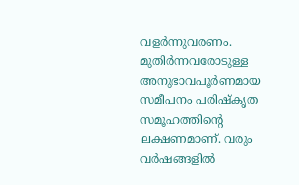വളർന്നുവരണം. മുതിർന്നവരോടുള്ള അനുഭാവപൂർണമായ സമീപനം പരിഷ്‌കൃത സമൂഹത്തിന്റെ ലക്ഷണമാണ്. വരും വർഷങ്ങളിൽ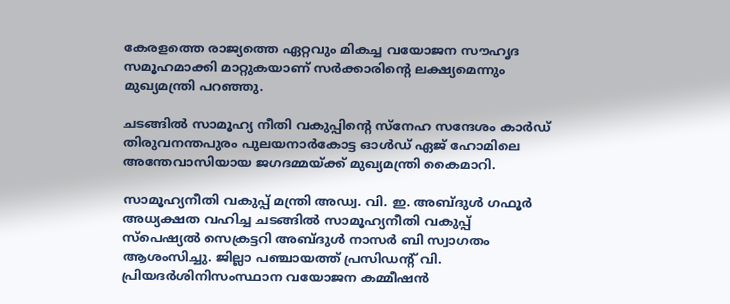കേരളത്തെ രാജ്യത്തെ ഏറ്റവും മികച്ച വയോജന സൗഹൃദ സമൂഹമാക്കി മാറ്റുകയാണ് സർക്കാരിന്റെ ലക്ഷ്യമെന്നും മുഖ്യമന്ത്രി പറഞ്ഞു.

ചടങ്ങിൽ സാമൂഹ്യ നീതി വകുപ്പിന്റെ സ്‌നേഹ സന്ദേശം കാർഡ് തിരുവനന്തപുരം പുലയനാർകോട്ട ഓൾഡ് ഏജ് ഹോമിലെ അന്തേവാസിയായ ജഗദമ്മയ്ക്ക് മുഖ്യമന്ത്രി കൈമാറി.

സാമൂഹ്യനീതി വകുപ്പ് മന്ത്രി അഡ്വ. വി. ഇ. അബ്ദുൾ ഗഫൂർ അധ്യക്ഷത വഹിച്ച ചടങ്ങിൽ സാമൂഹ്യനീതി വകുപ്പ് സ്പെഷ്യൽ സെക്രട്ടറി അബ്ദുൾ നാസർ ബി സ്വാഗതം ആശംസിച്ചു. ജില്ലാ പഞ്ചായത്ത് പ്രസിഡന്റ് വി. പ്രിയദർശിനിസംസ്ഥാന വയോജന കമ്മീഷൻ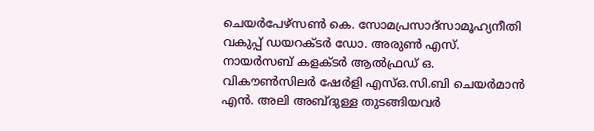ചെയർപേഴ്‌സൺ കെ. സോമപ്രസാദ്സാമൂഹ്യനീതി വകുപ്പ് ഡയറക്ടർ ഡോ. അരുൺ എസ്. നായർസബ് കളക്ടർ ആൽഫ്രഡ് ഒ. വികൗൺസിലർ ഷേർളി എസ്ഒ.സി.ബി ചെയർമാൻ എൻ. അലി അബ്ദുള്ള തുടങ്ങിയവർ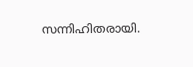സന്നിഹിതരായി.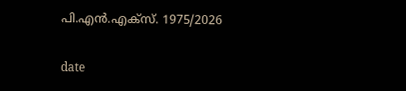പി.എൻ.എക്‌സ്. 1975/2026

date